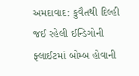અમદાવાદ: કુવૈતથી દિલ્હી જઈ રહેલી ઈન્ડિગોની ફ્લાઈટમાં બોમ્બ હોવાની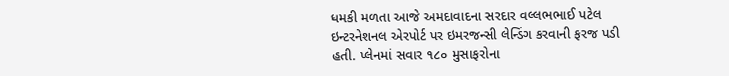ધમકી મળતા આજે અમદાવાદના સરદાર વલ્લભભાઈ પટેલ ઇન્ટરનેશનલ એરપોર્ટ પર ઇમરજન્સી લેન્ડિંગ કરવાની ફરજ પડી હતી. પ્લેનમાં સવાર ૧૮૦ મુસાફરોના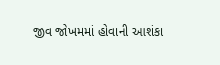જીવ જોખમમાં હોવાની આશંકા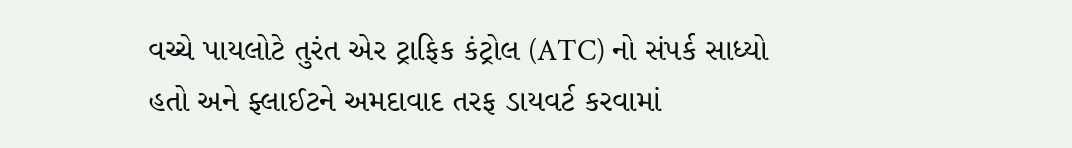વચ્ચે પાયલોટે તુરંત એર ટ્રાફિક કંટ્રોલ (ATC) નો સંપર્ક સાધ્યો હતો અને ફ્લાઈટને અમદાવાદ તરફ ડાયવર્ટ કરવામાં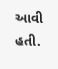આવી હતી.